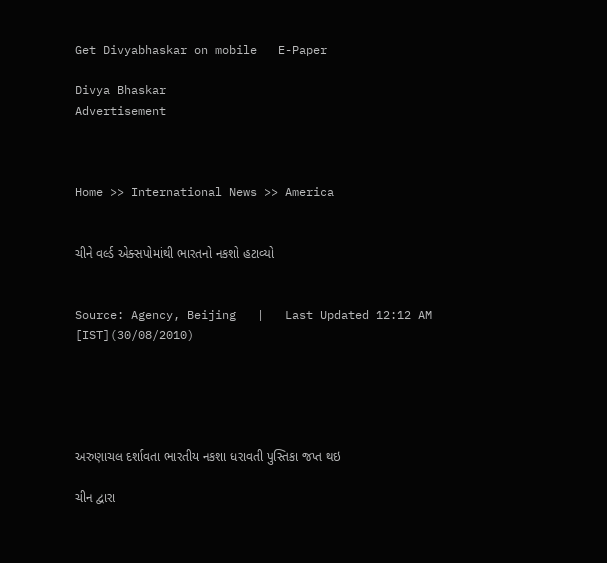Get Divyabhaskar on mobile   E-Paper

Divya Bhaskar
Advertisement



Home >> International News >> America


ચીને વર્લ્ડ એક્સપોમાંથી ભારતનો નકશો હટાવ્યો


Source: Agency, Beijing   |   Last Updated 12:12 AM [IST](30/08/2010)





અરુણાચલ દર્શાવતા ભારતીય નકશા ધરાવતી પુસ્તિકા જપ્ત થઇ

ચીન દ્વારા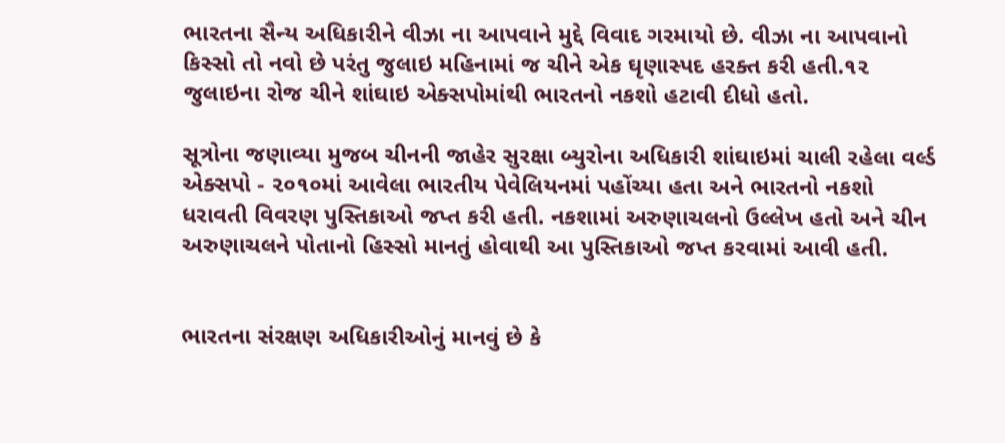ભારતના સૈન્ય અધિકારીને વીઝા ના આપવાને મુદ્દે વિવાદ ગરમાયો છે. વીઝા ના આપવાનો કિસ્સો તો નવો છે પરંતુ જુલાઇ મહિનામાં જ ચીને એક ઘૃણાસ્પદ હરક્ત કરી હતી.૧૨ જુલાઇના રોજ ચીને શાંઘાઇ એક્સપોમાંથી ભારતનો નકશો હટાવી દીધો હતો.

સૂત્રોના જણાવ્યા મુજબ ચીનની જાહેર સુરક્ષા બ્યુરોના અધિકારી શાંઘાઇમાં ચાલી રહેલા વર્લ્ડ એક્સપો - ૨૦૧૦માં આવેલા ભારતીય પેવેલિયનમાં પહોંચ્યા હતા અને ભારતનો નકશો ધરાવતી વિવરણ પુસ્તિકાઓ જપ્ત કરી હતી. નકશામાં અરુણાચલનો ઉલ્લેખ હતો અને ચીન અરુણાચલને પોતાનો હિસ્સો માનતું હોવાથી આ પુસ્તિકાઓ જપ્ત કરવામાં આવી હતી.


ભારતના સંરક્ષણ અધિકારીઓનું માનવું છે કે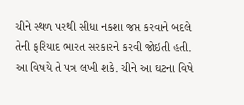ચીને સ્થળ પરથી સીધા નકશા જપ્ત કરવાને બદલે તેની ફરિયાદ ભારત સરકારને કરવી જોઇતી હતી. આ વિષયે તે પત્ર લખી શકે. ચીને આ ઘટના વિષે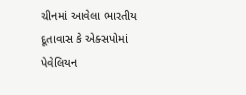ચીનમાં આવેલા ભારતીય દૂતાવાસ કે એક્સપોમાં પેવેલિયન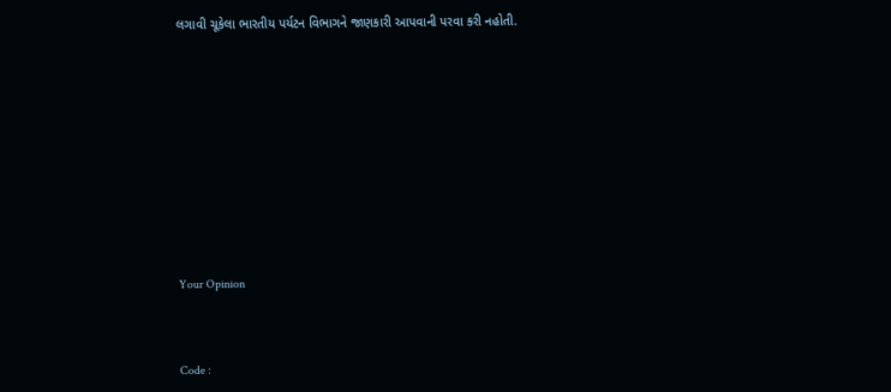લગાવી ચૂકેલા ભારતીય પર્યટન વિભાગને જાણકારી આપવાની પરવા કરી નહોતી.











Your Opinion



Code :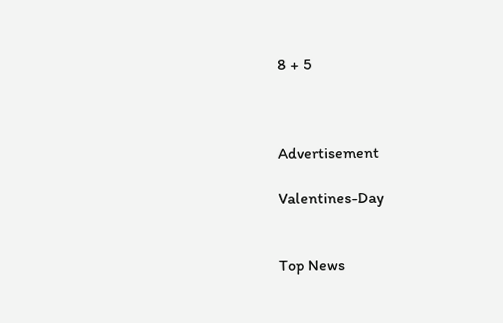8 + 5



Advertisement

Valentines-Day


Top News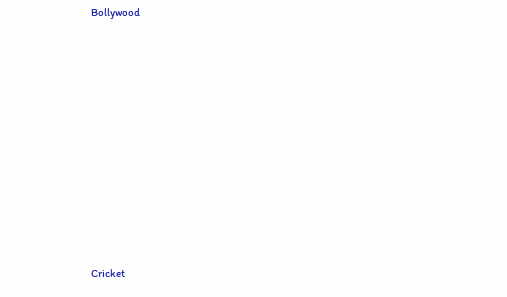Bollywood











Cricket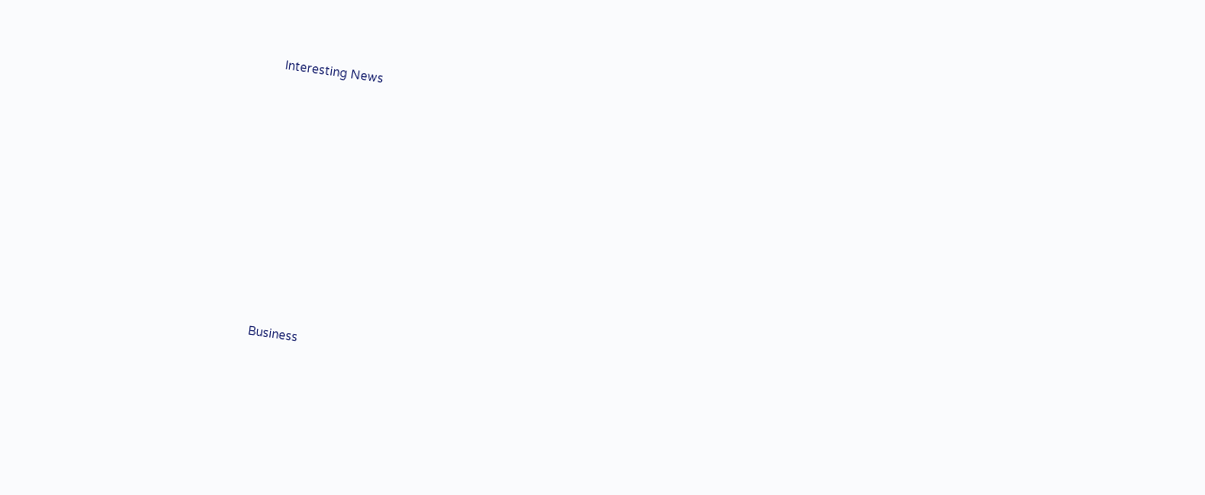Interesting News











Business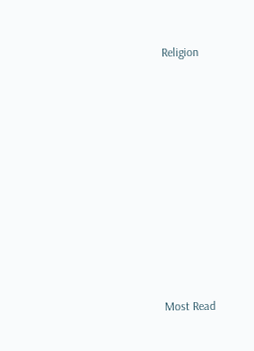Religion











Most Read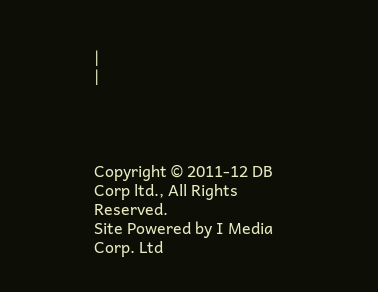|
|




Copyright © 2011-12 DB Corp ltd., All Rights Reserved.
Site Powered by I Media Corp. Ltd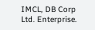IMCL, DB Corp Ltd. Enterprise.